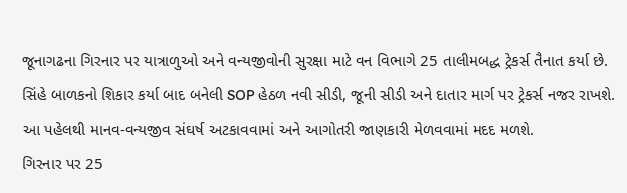જૂનાગઢના ગિરનાર પર યાત્રાળુઓ અને વન્યજીવોની સુરક્ષા માટે વન વિભાગે 25 તાલીમબદ્ધ ટ્રેકર્સ તૈનાત કર્યા છે. સિંહે બાળકનો શિકાર કર્યા બાદ બનેલી SOP હેઠળ નવી સીડી, જૂની સીડી અને દાતાર માર્ગ પર ટ્રેકર્સ નજર રાખશે. આ પહેલથી માનવ-વન્યજીવ સંઘર્ષ અટકાવવામાં અને આગોતરી જાણકારી મેળવવામાં મદદ મળશે.
ગિરનાર પર 25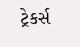ટ્રેકર્સ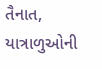તૈનાત, યાત્રાળુઓની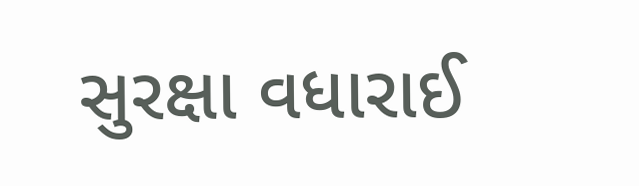સુરક્ષા વધારાઈ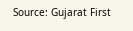Source: Gujarat First